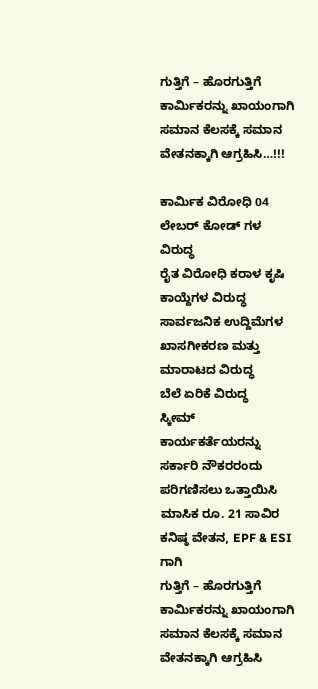ಗುತ್ತಿಗೆ – ಹೊರಗುತ್ತಿಗೆ ಕಾರ್ಮಿಕರನ್ನು ಖಾಯಂಗಾಗಿ ಸಮಾನ ಕೆಲಸಕ್ಕೆ ಸಮಾನ ವೇತನಕ್ಕಾಗಿ ಆಗ್ರಹಿಸಿ…!!!

ಕಾರ್ಮಿಕ ವಿರೋಧಿ 04 ಲೇಬರ್ ಕೋಡ್ ಗಳ ವಿರುದ್ಧ
ರೈತ ವಿರೋಧಿ ಕರಾಳ ಕೃಷಿ ಕಾಯ್ದೆಗಳ ವಿರುದ್ಧ
ಸಾರ್ವಜನಿಕ ಉದ್ದಿಮೆಗಳ ಖಾಸಗೀಕರಣ ಮತ್ತು ಮಾರಾಟದ ವಿರುದ್ಧ
ಬೆಲೆ ಏರಿಕೆ ವಿರುದ್ಧ
ಸ್ಕೀಮ್ ಕಾರ್ಯಕರ್ತೆಯರನ್ನು ಸರ್ಕಾರಿ ನೌಕರರಂದು ಪರಿಗಣಿಸಲು ಒತ್ತಾಯಿಸಿ
ಮಾಸಿಕ ರೂ. 21 ಸಾವಿರ ಕನಿಷ್ಠ ವೇತನ, EPF & ESI ಗಾಗಿ
ಗುತ್ತಿಗೆ – ಹೊರಗುತ್ತಿಗೆ ಕಾರ್ಮಿಕರನ್ನು ಖಾಯಂಗಾಗಿ
ಸಮಾನ ಕೆಲಸಕ್ಕೆ ಸಮಾನ ವೇತನಕ್ಕಾಗಿ ಆಗ್ರಹಿಸಿ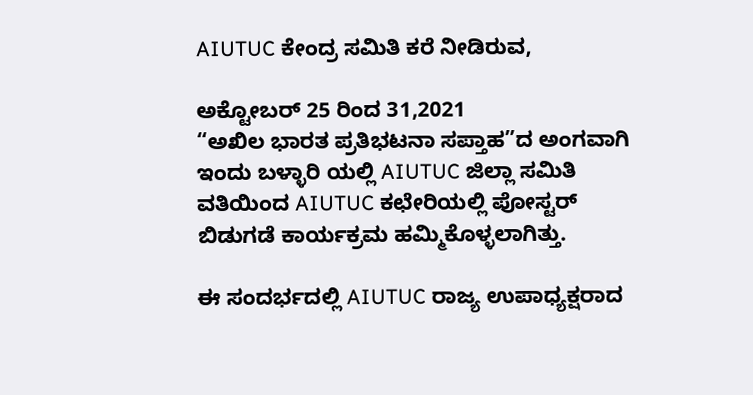AIUTUC ಕೇಂದ್ರ ಸಮಿತಿ ಕರೆ ನೀಡಿರುವ,

ಅಕ್ಟೋಬರ್ 25 ರಿಂದ 31,2021
“ಅಖಿಲ ಭಾರತ ಪ್ರತಿಭಟನಾ ಸಪ್ತಾಹ”ದ ಅಂಗವಾಗಿ ಇಂದು ಬಳ್ಳಾರಿ ಯಲ್ಲಿ AIUTUC ಜಿಲ್ಲಾ ಸಮಿತಿ ವತಿಯಿಂದ AIUTUC ಕಛೇರಿಯಲ್ಲಿ ಪೋಸ್ಟರ್ ಬಿಡುಗಡೆ ಕಾರ್ಯಕ್ರಮ ಹಮ್ಮಿಕೊಳ್ಳಲಾಗಿತ್ತು.

ಈ ಸಂದರ್ಭದಲ್ಲಿ AIUTUC ರಾಜ್ಯ ಉಪಾಧ್ಯಕ್ಷರಾದ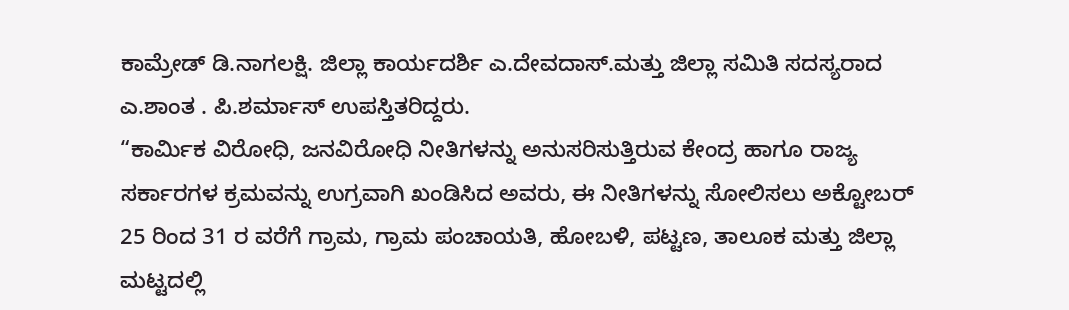ಕಾಮ್ರೇಡ್ ಡಿ.ನಾಗಲಕ್ಷಿ. ಜಿಲ್ಲಾ ಕಾರ್ಯದರ್ಶಿ ಎ.ದೇವದಾಸ್.ಮತ್ತು ಜಿಲ್ಲಾ ಸಮಿತಿ ಸದಸ್ಯರಾದ ಎ.ಶಾಂತ . ಪಿ.ಶರ್ಮಾಸ್ ಉಪಸ್ತಿತರಿದ್ದರು.
“ಕಾರ್ಮಿಕ ವಿರೋಧಿ, ಜನವಿರೋಧಿ ನೀತಿಗಳನ್ನು ಅನುಸರಿಸುತ್ತಿರುವ ಕೇಂದ್ರ ಹಾಗೂ ರಾಜ್ಯ ಸರ್ಕಾರಗಳ ಕ್ರಮವನ್ನು ಉಗ್ರವಾಗಿ ಖಂಡಿಸಿದ ಅವರು, ಈ ನೀತಿಗಳನ್ನು ಸೋಲಿಸಲು ಅಕ್ಟೋಬರ್ 25 ರಿಂದ 31 ರ ವರೆಗೆ ಗ್ರಾಮ, ಗ್ರಾಮ ಪಂಚಾಯತಿ, ಹೋಬಳಿ, ಪಟ್ಟಣ, ತಾಲೂಕ ಮತ್ತು ಜಿಲ್ಲಾ ಮಟ್ಟದಲ್ಲಿ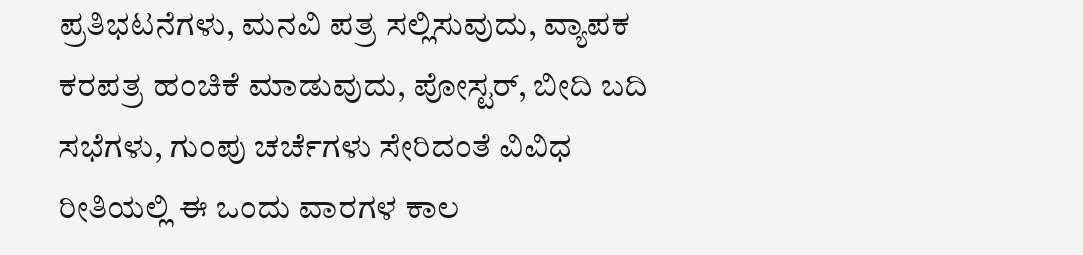ಪ್ರತಿಭಟನೆಗಳು, ಮನವಿ ಪತ್ರ ಸಲ್ಲಿಸುವುದು, ವ್ಯಾಪಕ ಕರಪತ್ರ ಹಂಚಿಕೆ ಮಾಡುವುದು, ಪೋಸ್ಟರ್, ಬೀದಿ ಬದಿ ಸಭೆಗಳು, ಗುಂಪು ಚರ್ಚೆಗಳು ಸೇರಿದಂತೆ ವಿವಿಧ ರೀತಿಯಲ್ಲಿ ಈ ಒಂದು ವಾರಗಳ ಕಾಲ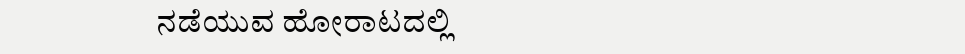ನಡೆಯುವ ಹೋರಾಟದಲ್ಲಿ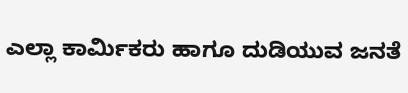ಎಲ್ಲಾ ಕಾರ್ಮಿಕರು ಹಾಗೂ ದುಡಿಯುವ ಜನತೆ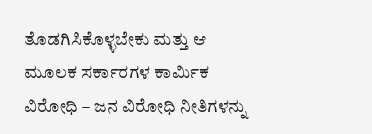ತೊಡಗಿಸಿಕೊಳ್ಳಬೇಕು ಮತ್ತು ಆ ಮೂಲಕ ಸರ್ಕಾರಗಳ ಕಾರ್ಮಿಕ ವಿರೋಧಿ – ಜನ ವಿರೋಧಿ ನೀತಿಗಳನ್ನು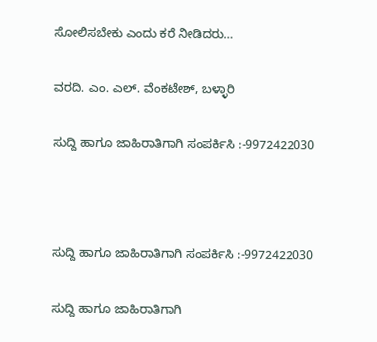ಸೋಲಿಸಬೇಕು ಎಂದು ಕರೆ ನೀಡಿದರು…

ವರದಿ. ಎಂ. ಎಲ್. ವೆಂಕಟೇಶ್, ಬಳ್ಳಾರಿ

ಸುದ್ದಿ ಹಾಗೂ ಜಾಹಿರಾತಿಗಾಗಿ ಸಂಪರ್ಕಿಸಿ :-9972422030



ಸುದ್ದಿ ಹಾಗೂ ಜಾಹಿರಾತಿಗಾಗಿ ಸಂಪರ್ಕಿಸಿ :-9972422030

ಸುದ್ದಿ ಹಾಗೂ ಜಾಹಿರಾತಿಗಾಗಿ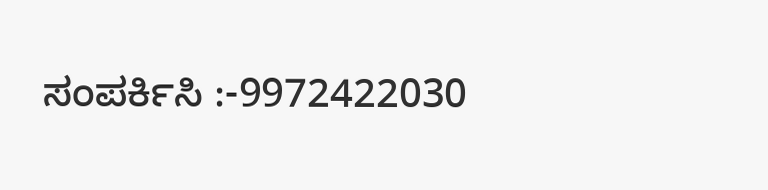ಸಂಪರ್ಕಿಸಿ :-9972422030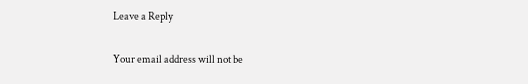Leave a Reply

Your email address will not be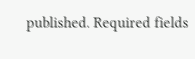published. Required fields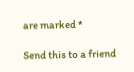are marked *

Send this to a friend